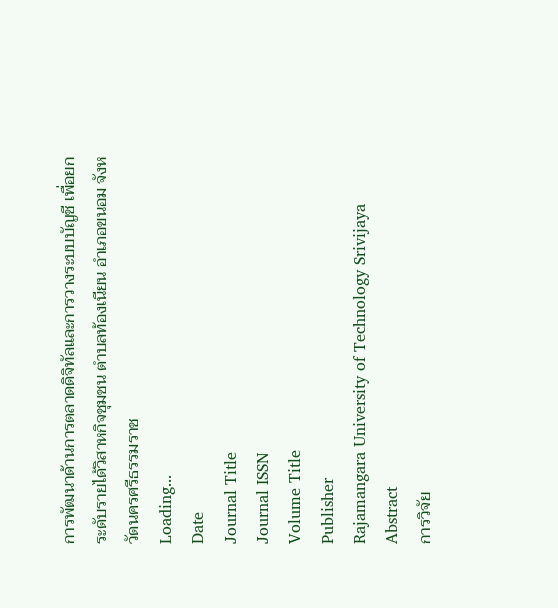การพัฒนาด้านการตลาดดิจิทัลและการวางระบบบัญชี เพื่อยกระดับรายได้วิสาหกิจชุมชน ตำบลท้องเนียน อำเภอขนอม จังหวัดนครศรีธรรมราช
Loading...
Date
Journal Title
Journal ISSN
Volume Title
Publisher
Rajamangara University of Technology Srivijaya
Abstract
การวิจัย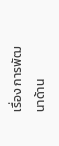เรื่อง การพัฒนาด้าน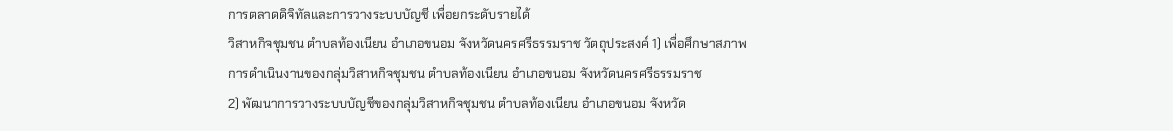การตลาดดิจิทัลและการวางระบบบัญชี เพื่อยกระดับรายได้
วิสาหกิจชุมชน ตำบลท้องเนียน อำเภอขนอม จังหวัดนครศรีธรรมราช วัตถุประสงค์ 1) เพื่อศึกษาสภาพ
การดำเนินงานของกลุ่มวิสาหกิจชุมชน ตำบลท้องเนียน อำเภอขนอม จังหวัดนครศรีธรรมราช
2) พัฒนาการวางระบบบัญชีของกลุ่มวิสาหกิจชุมชน ตำบลท้องเนียน อำเภอขนอม จังหวัด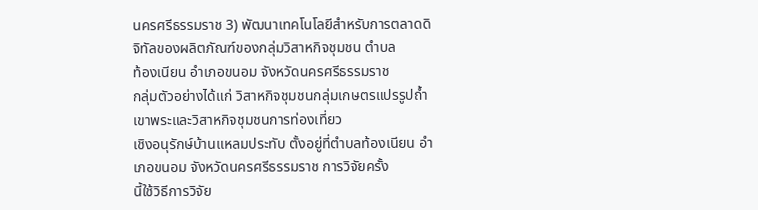นครศรีธรรมราช 3) พัฒนาเทคโนโลยีสำหรับการตลาดดิจิทัลของผลิตภัณฑ์ของกลุ่มวิสาหกิจชุมชน ตำบล
ท้องเนียน อำเภอขนอม จังหวัดนครศรีธรรมราช
กลุ่มตัวอย่างได้แก่ วิสาหกิจชุมชนกลุ่มเกษตรแปรรูปถ้ำเขาพระและวิสาหกิจชุมชนการท่องเที่ยว
เชิงอนุรักษ์บ้านแหลมประทับ ตั้งอยู่ที่ตำบลท้องเนียน อำเภอขนอม จังหวัดนครศรีธรรมราช การวิจัยครั้ง
นี้ใช้วิธีการวิจัย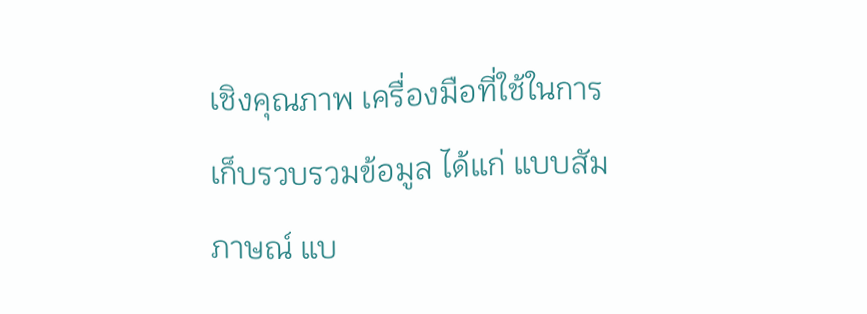เชิงคุณภาพ เครื่องมือที่ใช้ในการเก็บรวบรวมข้อมูล ได้แก่ แบบสัมภาษณ์ แบ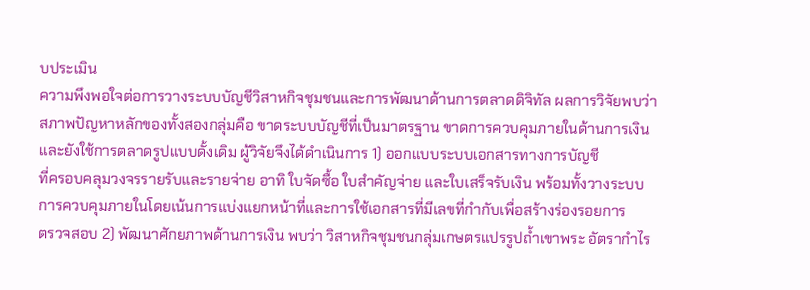บประเมิน
ความพึงพอใจต่อการวางระบบบัญชีวิสาหกิจชุมชนและการพัฒนาด้านการตลาดดิจิทัล ผลการวิจัยพบว่า
สภาพปัญหาหลักของทั้งสองกลุ่มคือ ขาดระบบบัญชีที่เป็นมาตรฐาน ขาดการควบคุมภายในด้านการเงิน
และยังใช้การตลาดรูปแบบดั้งเดิม ผู้วิจัยจึงได้ดำเนินการ 1) ออกแบบระบบเอกสารทางการบัญชี
ที่ครอบคลุมวงจรรายรับและรายจ่าย อาทิ ใบจัดซื้อ ใบสำคัญจ่าย และใบเสร็จรับเงิน พร้อมทั้งวางระบบ
การควบคุมภายในโดยเน้นการแบ่งแยกหน้าที่และการใช้เอกสารที่มีเลขที่กำกับเพื่อสร้างร่องรอยการ
ตรวจสอบ 2) พัฒนาศักยภาพด้านการเงิน พบว่า วิสาหกิจชุมชนกลุ่มเกษตรแปรรูปถ้ำเขาพระ อัตรากำไร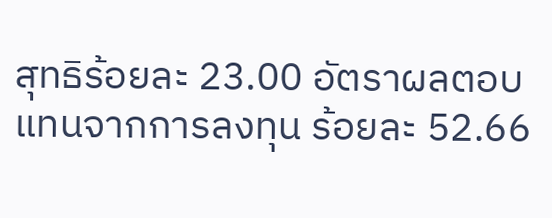สุทธิร้อยละ 23.00 อัตราผลตอบแทนจากการลงทุน ร้อยละ 52.66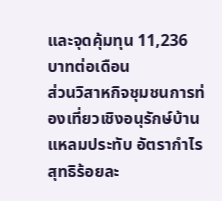และจุดคุ้มทุน 11,236 บาทต่อเดือน
ส่วนวิสาหกิจชุมชนการท่องเที่ยวเชิงอนุรักษ์บ้านแหลมประทับ อัตรากำไรสุทธิร้อยละ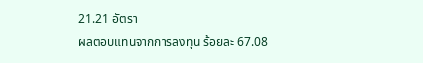21.21 อัตรา
ผลตอบแทนจากการลงทุน ร้อยละ 67.08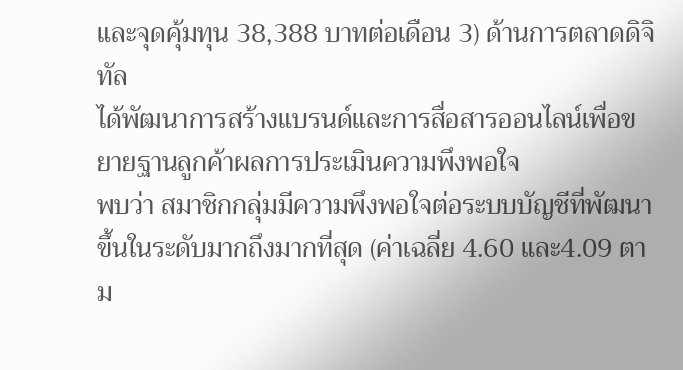และจุดคุ้มทุน 38,388 บาทต่อเดือน 3) ด้านการตลาดดิจิทัล
ได้พัฒนาการสร้างแบรนด์และการสื่อสารออนไลน์เพื่อขยายฐานลูกค้าผลการประเมินความพึงพอใจ
พบว่า สมาชิกกลุ่มมีความพึงพอใจต่อระบบบัญชีที่พัฒนาขึ้นในระดับมากถึงมากที่สุด (ค่าเฉลี่ย 4.60 และ4.09 ตาม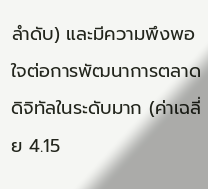ลำดับ) และมีความพึงพอใจต่อการพัฒนาการตลาดดิจิทัลในระดับมาก (ค่าเฉลี่ย 4.15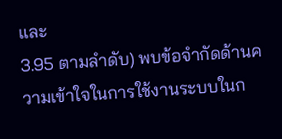และ
3.95 ตามลำดับ) พบข้อจำกัดด้านความเข้าใจในการใช้งานระบบในก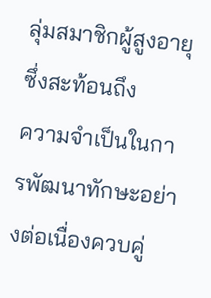ลุ่มสมาชิกผู้สูงอายุซึ่งสะท้อนถึง
ความจำเป็นในการพัฒนาทักษะอย่างต่อเนื่องควบคู่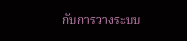กับการวางระบบ